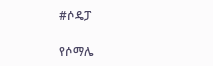#ሶዴፓ

የሶማሌ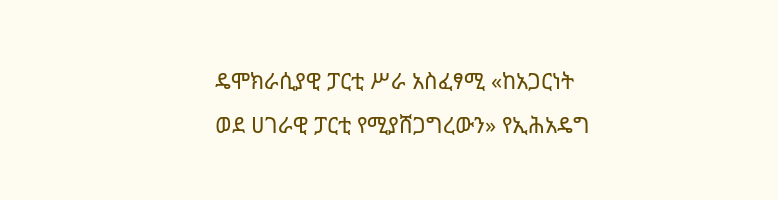ዴሞክራሲያዊ ፓርቲ ሥራ አስፈፃሚ «ከአጋርነት ወደ ሀገራዊ ፓርቲ የሚያሸጋግረውን» የኢሕአዴግ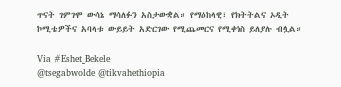ጥናት ገምገሞ ውሳኔ ማሳለፉን አስታውቋል። የማዕከላዊ፣ የክትትልና ኦዲት ኮሚቴዎችና አባላቱ ውይይት አድርገው የሚጨመርና የሚቀነስ ይለያሉ ብሏል።

Via #Eshet_Bekele
@tsegabwolde @tikvahethiopia